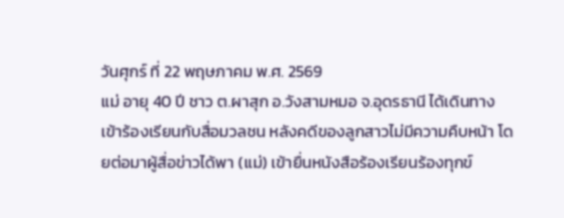วันศุกร์ ที่ 22 พฤษภาคม พ.ศ. 2569
แม่ อายุ 40 ปี ชาว ต.ผาสุก อ.วังสามหมอ จ.อุดรธานี ได้เดินทางเข้าร้องเรียนกับสื่อมวลชน หลังคดีของลูกสาวไม่มีความคืบหน้า โดยต่อมาผู้สื่อข่าวได้พา (แม่) เข้ายื่นหนังสือร้องเรียนร้องทุกข์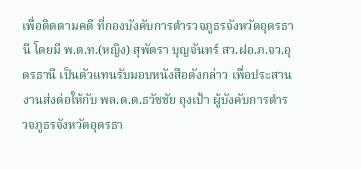เพื่อติดตามคดี ที่กองบังคับการตำรวจภูธรจังหวัดอุดรธานี โดยมี พ.ต.ท.(หญิง) สุพัตรา บุญจันทร์ สว.ฝอ.ภ.จว.อุดรธานี เป็นตัวแทนรับมอบหนังสือดังกล่าว เพื่อประสานงานส่งต่อให้กับ พล.ต.ต.ธวัชชัย ถุงเป้า ผู้บังคับการตำรวจภูธรจังหวัดอุดรธา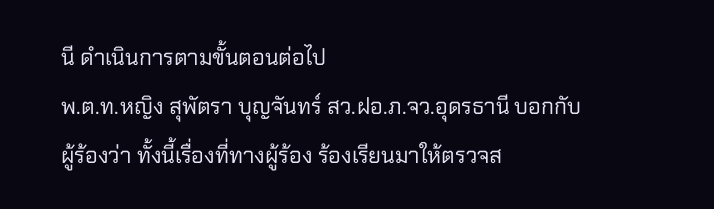นี ดำเนินการตามขั้นตอนต่อไป
พ.ต.ท.หญิง สุพัตรา บุญจันทร์ สว.ฝอ.ภ.จว.อุดรธานี บอกกับผู้ร้องว่า ทั้งนี้เรื่องที่ทางผู้ร้อง ร้องเรียนมาให้ตรวจส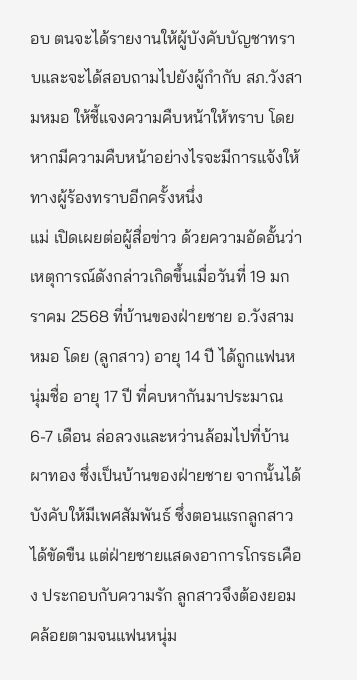อบ ตนจะได้รายงานให้ผู้บังคับบัญชาทราบและจะได้สอบถามไปยังผู้กำกับ สภ.วังสามหมอ ให้ชี้แจงความคืบหน้าให้ทราบ โดยหากมีความคืบหน้าอย่างไรจะมีการแจ้งให้ทางผู้ร้องทราบอีกครั้งหนึ่ง
แม่ เปิดเผยต่อผู้สื่อข่าว ด้วยความอัดอั้นว่า เหตุการณ์ดังกล่าวเกิดขึ้นเมื่อวันที่ 19 มกราคม 2568 ที่บ้านของฝ่ายชาย อ.วังสามหมอ โดย (ลูกสาว) อายุ 14 ปี ได้ถูกแฟนหนุ่มชื่อ อายุ 17 ปี ที่คบหากันมาประมาณ 6-7 เดือน ล่อลวงและหว่านล้อมไปที่บ้านผาทอง ซึ่งเป็นบ้านของฝ่ายชาย จากนั้นได้บังคับให้มีเพศสัมพันธ์ ซึ่งตอนแรกลูกสาวได้ขัดขืน แต่ฝ่ายชายแสดงอาการโกรธเคือง ประกอบกับความรัก ลูกสาวจึงต้องยอมคล้อยตามจนแฟนหนุ่ม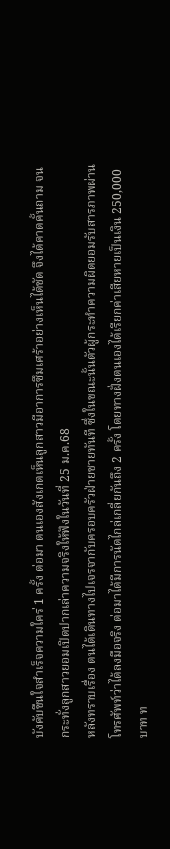บังคับขืนใจสำเร็จความใคร่ 1 ครั้ง ต่อมา ตนเองสังเกตเห็นลูกสาวมีอาการซึมเศร้าอย่างเห็นได้ชัด จึงได้คาดคั้นถาม จนกระทั่งลูกสาวยอมเปิดปากเล่าความจริงให้ฟังในวันที่ 25 ม.ค.68
หลังทราบเรื่อง ตนได้เดินทางไปเจรจากับครอบครัวฝ่ายชายทันที ซึ่งในขณะนั้นตัวผู้กระทำความผิดยอมรับสารภาพผ่านโทรศัพท์ว่าได้ลงมือจริง ต่อมาได้มีการนัดไกล่เกลี่ยกันถึง 2 ครั้ง โดยทางฝั่งตนเองได้เรียกค่าเสียหายเป็นเงิน 250,000 บาท ท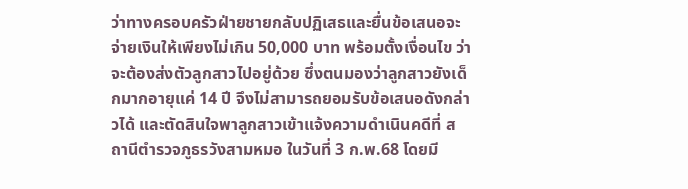ว่าทางครอบครัวฝ่ายชายกลับปฏิเสธและยื่นข้อเสนอจะจ่ายเงินให้เพียงไม่เกิน 50,000 บาท พร้อมตั้งเงื่อนไข ว่าจะต้องส่งตัวลูกสาวไปอยู่ด้วย ซึ่งตนมองว่าลูกสาวยังเด็กมากอายุแค่ 14 ปี จึงไม่สามารถยอมรับข้อเสนอดังกล่าวได้ และตัดสินใจพาลูกสาวเข้าแจ้งความดำเนินคดีที่ สถานีตำรวจภูธรวังสามหมอ ในวันที่ 3 ก.พ.68 โดยมี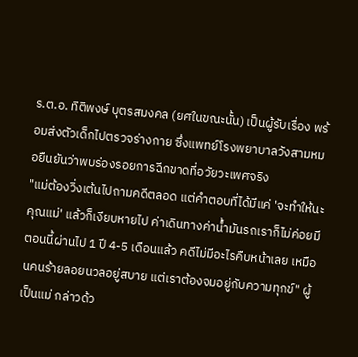ร.ต.อ. ทิติพงษ์ บุตรสมงคล (ยศในขณะนั้น) เป็นผู้รับเรื่อง พร้อมส่งตัวเด็กไปตรวจร่างกาย ซึ่งแพทย์โรงพยาบาลวังสามหมอยืนยันว่าพบร่องรอยการฉีกขาดที่อวัยวะเพศจริง
"แม่ต้องวิ่งเต้นไปถามคดีตลอด แต่คำตอบที่ได้มีแค่ 'จะทำให้นะคุณแม่' แล้วก็เงียบหายไป ค่าเดินทางค่าน้ำมันรถเราก็ไม่ค่อยมี ตอนนี้ผ่านไป 1 ปี 4-5 เดือนแล้ว คดีไม่มีอะไรคืบหน้าเลย เหมือนคนร้ายลอยนวลอยู่สบาย แต่เราต้องจมอยู่กับความทุกข์" ผู้เป็นแม่ กล่าวด้ว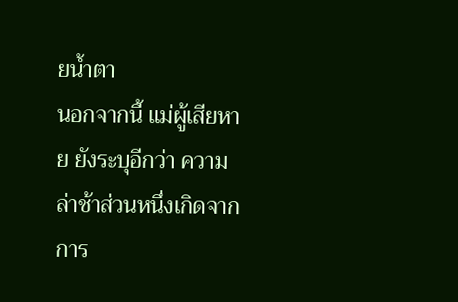ยน้ำตา
นอกจากนี้ แม่ผู้เสียหาย ยังระบุอีกว่า ความล่าช้าส่วนหนึ่งเกิดจากการ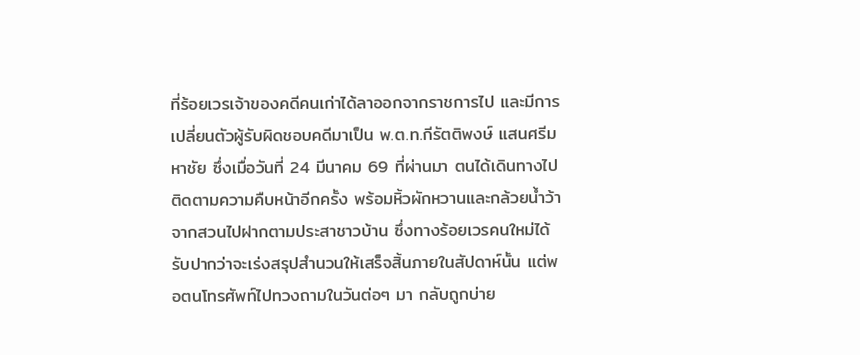ที่ร้อยเวรเจ้าของคดีคนเก่าได้ลาออกจากราชการไป และมีการเปลี่ยนตัวผู้รับผิดชอบคดีมาเป็น พ.ต.ท.กีรัตติพงษ์ แสนศรีมหาชัย ซึ่งเมื่อวันที่ 24 มีนาคม 69 ที่ผ่านมา ตนได้เดินทางไปติดตามความคืบหน้าอีกครั้ง พร้อมหิ้วผักหวานและกล้วยน้ำว้าจากสวนไปฝากตามประสาชาวบ้าน ซึ่งทางร้อยเวรคนใหม่ได้รับปากว่าจะเร่งสรุปสำนวนให้เสร็จสิ้นภายในสัปดาห์นั้น แต่พอตนโทรศัพท์ไปทวงถามในวันต่อๆ มา กลับถูกบ่าย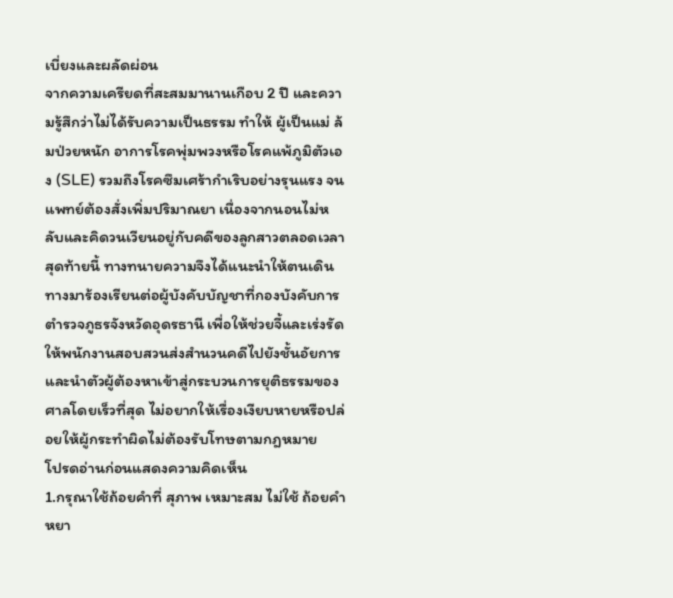เบี่ยงและผลัดผ่อน
จากความเครียดที่สะสมมานานเกือบ 2 ปี และความรู้สึกว่าไม่ได้รับความเป็นธรรม ทำให้ ผู้เป็นแม่ ล้มป่วยหนัก อาการโรคพุ่มพวงหรือโรคแพ้ภูมิตัวเอง (SLE) รวมถึงโรคซึมเศร้ากำเริบอย่างรุนแรง จนแพทย์ต้องสั่งเพิ่มปริมาณยา เนื่องจากนอนไม่หลับและคิดวนเวียนอยู่กับคดีของลูกสาวตลอดเวลา
สุดท้ายนี้ ทางทนายความจึงได้แนะนำให้ตนเดินทางมาร้องเรียนต่อผู้บังคับบัญชาที่กองบังคับการตำรวจภูธรจังหวัดอุดรธานี เพื่อให้ช่วยจี้และเร่งรัดให้พนักงานสอบสวนส่งสำนวนคดีไปยังชั้นอัยการ และนำตัวผู้ต้องหาเข้าสู่กระบวนการยุติธรรมของศาลโดยเร็วที่สุด ไม่อยากให้เรื่องเงียบหายหรือปล่อยให้ผู้กระทำผิดไม่ต้องรับโทษตามกฎหมาย
โปรดอ่านก่อนแสดงความคิดเห็น
1.กรุณาใช้ถ้อยคำที่ สุภาพ เหมาะสม ไม่ใช้ ถ้อยคำหยา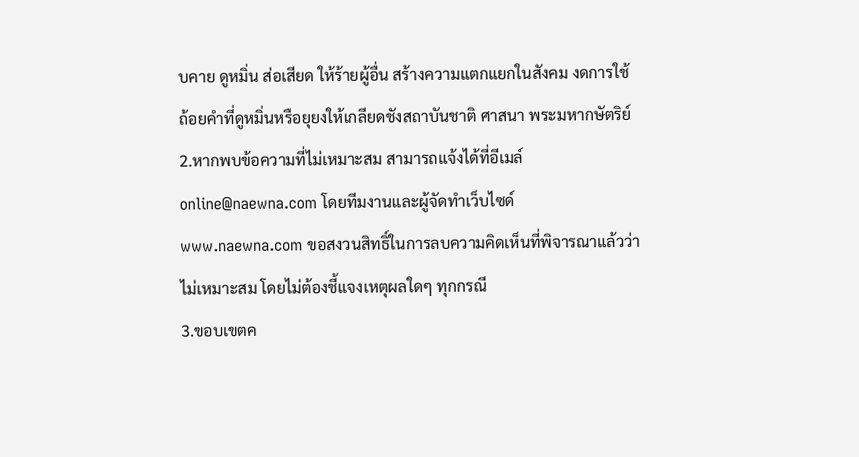บคาย ดูหมิ่น ส่อเสียด ให้ร้ายผู้อื่น สร้างความแตกแยกในสังคม งดการใช้ถ้อยคำที่ดูหมิ่นหรือยุยงให้เกลียดชังสถาบันชาติ ศาสนา พระมหากษัตริย์
2.หากพบข้อความที่ไม่เหมาะสม สามารถแจ้งได้ที่อีเมล์ online@naewna.com โดยทีมงานและผู้จัดทำเว็บไซด์ www.naewna.com ขอสงวนสิทธิ์ในการลบความคิดเห็นที่พิจารณาแล้วว่าไม่เหมาะสม โดยไม่ต้องชี้แจงเหตุผลใดๆ ทุกกรณี
3.ขอบเขตค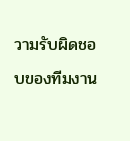วามรับผิดชอบของทีมงาน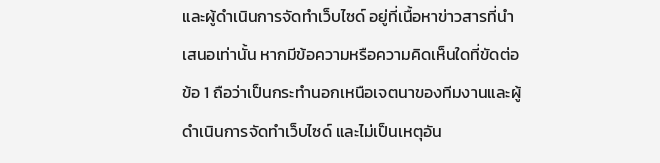และผู้ดำเนินการจัดทำเว็บไซด์ อยู่ที่เนื้อหาข่าวสารที่นำเสนอเท่านั้น หากมีข้อความหรือความคิดเห็นใดที่ขัดต่อข้อ 1 ถือว่าเป็นกระทำนอกเหนือเจตนาของทีมงานและผู้ดำเนินการจัดทำเว็บไซด์ และไม่เป็นเหตุอัน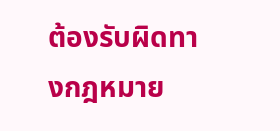ต้องรับผิดทางกฎหมาย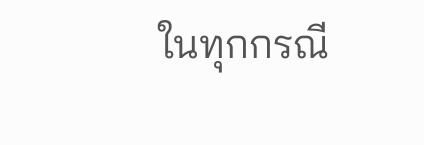ในทุกกรณี